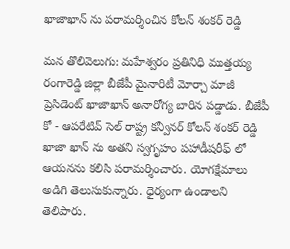ఖాజాఖాన్ ను పరామర్శించిన కోలన్ శంకర్ రెడ్డి

మన తొలివెలుగు: మహేశ్వరం ప్రతినిధి ముత్తయ్య  రంగారెడ్డి జిల్లా బీజేపీ మైనారిటీ మోర్చా మాజీ ప్రెసిడెంట్ ఖాజాఖాన్ అనారోగ్య బారిన పడ్డాడు. బీజేపీ కో - ఆపరేటివ్ సెల్ రాష్ట్ర కన్వీనర్ కోలన్ శంకర్ రెడ్డి ఖాజా ఖాన్ ను అతని స్వగృహం పహాడీషరీఫ్ లో ఆయనను కలిసి పరామర్శించారు. యోగక్షేమాలు అడిగి తెలుసుకున్నారు. ధైర్యంగా ఉండాలని తెలిపారు.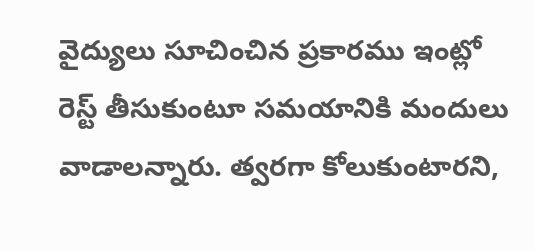వైద్యులు సూచించిన ప్రకారము ఇంట్లో రెస్ట్ తీసుకుంటూ సమయానికి మందులు వాడాలన్నారు. త్వరగా కోలుకుంటారని,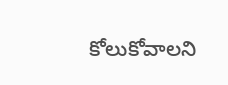కోలుకోవాలని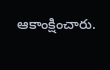ఆకాంక్షించారు.